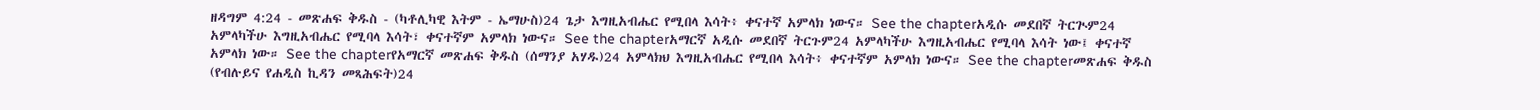ዘዳግም 4:24 - መጽሐፍ ቅዱስ - (ካቶሊካዊ እትም - ኤማሁስ)24 ጌታ እግዚአብሔር የሚበላ እሳት፥ ቀናተኛ አምላክ ነውና። See the chapterአዲሱ መደበኛ ትርጒም24 አምላካችሁ እግዚአብሔር የሚባላ እሳት፣ ቀናተኛም አምላክ ነውና። See the chapterአማርኛ አዲሱ መደበኛ ትርጉም24 አምላካችሁ እግዚአብሔር የሚባላ እሳት ነው፤ ቀናተኛ አምላክ ነው። See the chapterየአማርኛ መጽሐፍ ቅዱስ (ሰማንያ አሃዱ)24 አምላክህ እግዚአብሔር የሚበላ እሳት፥ ቀናተኛም አምላክ ነውና። See the chapterመጽሐፍ ቅዱስ (የብሉይና የሐዲስ ኪዳን መጻሕፍት)24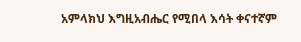አምላክህ እግዚአብሔር የሚበላ እሳት ቀናተኛም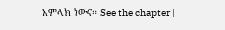አምላክ ነውና። See the chapter |